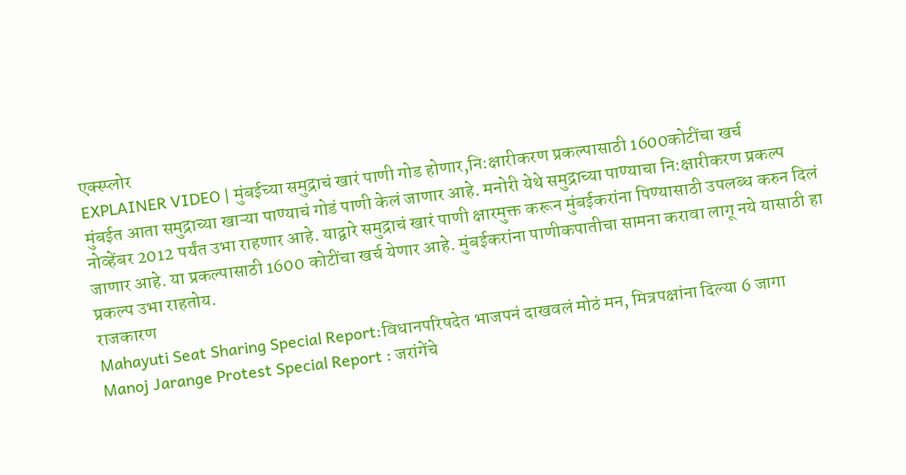एक्स्प्लोर
EXPLAINER VIDEO | मुंबईच्या समुद्राचं खारं पाणी गोड होणार,नि:क्षारीकरण प्रकल्पासाठी 1600कोटींचा खर्च
मुंबईत आता समुद्राच्या खाऱ्या पाण्याचं गोडं पाणी केलं जाणार आहे. मनोरी येथे समुद्राच्या पाण्याचा नि:क्षारीकरण प्रकल्प नोव्हेंबर 2012 पर्यंत उभा राहणार आहे. याद्वारे समुद्राचं खारं पाणी क्षारमुक्त करून मुंबईकरांना पिण्यासाठी उपलब्ध करुन दिलं जाणार आहे. या प्रकल्पासाठी 1600 कोटींचा खर्च येणार आहे. मुंबईकरांना पाणीकपातीचा सामना करावा लागू नये यासाठी हा प्रकल्प उभा राहतोय.
राजकारण
Mahayuti Seat Sharing Special Report:विधानपरिषदेत भाजपनं दाखवलं मोठं मन, मित्रपक्षांना दिल्या 6 जागा
Manoj Jarange Protest Special Report : जरांगेंचे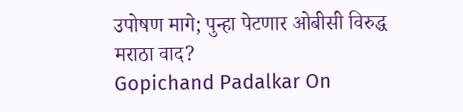उपोषण मागे; पुन्हा पेटणार ओबीसी विरुद्ध मराठा वाद?
Gopichand Padalkar On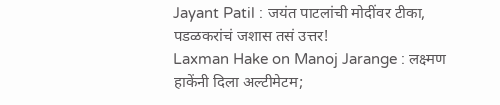Jayant Patil : जयंत पाटलांची मोदींवर टीका, पडळकरांचं जशास तसं उत्तर!
Laxman Hake on Manoj Jarange : लक्ष्मण हाकेंनी दिला अल्टीमेटम;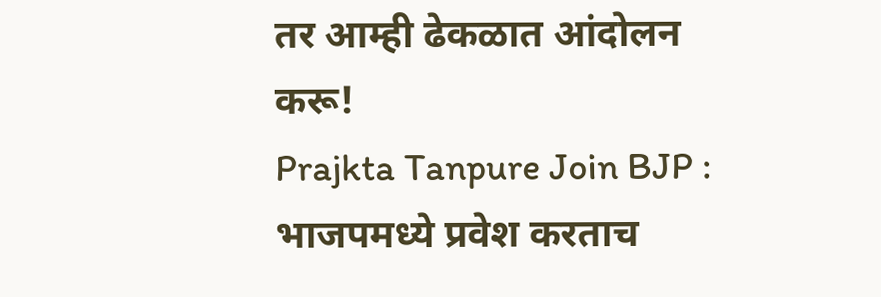तर आम्ही ढेकळात आंदोलन करू!
Prajkta Tanpure Join BJP : भाजपमध्ये प्रवेश करताच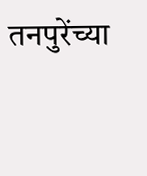तनपुरेंच्या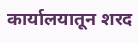कार्यालयातून शरद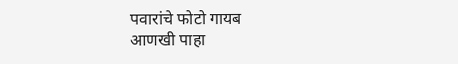पवारांचे फोटो गायब
आणखी पाहा